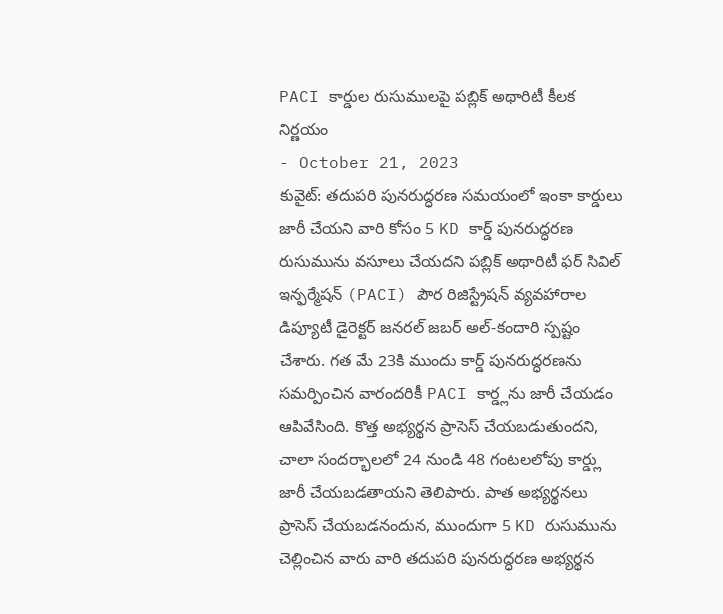PACI కార్డుల రుసుములపై పబ్లిక్ అథారిటీ కీలక నిర్ణయం
- October 21, 2023
కువైట్: తదుపరి పునరుద్ధరణ సమయంలో ఇంకా కార్డులు జారీ చేయని వారి కోసం 5 KD కార్డ్ పునరుద్ధరణ రుసుమును వసూలు చేయదని పబ్లిక్ అథారిటీ ఫర్ సివిల్ ఇన్ఫర్మేషన్ (PACI) పౌర రిజిస్ట్రేషన్ వ్యవహారాల డిప్యూటీ డైరెక్టర్ జనరల్ జబర్ అల్-కందారి స్పష్టం చేశారు. గత మే 23కి ముందు కార్డ్ పునరుద్ధరణను సమర్పించిన వారందరికీ PACI కార్డ్లను జారీ చేయడం ఆపివేసింది. కొత్త అభ్యర్థన ప్రాసెస్ చేయబడుతుందని, చాలా సందర్భాలలో 24 నుండి 48 గంటలలోపు కార్డ్లు జారీ చేయబడతాయని తెలిపారు. పాత అభ్యర్థనలు ప్రాసెస్ చేయబడనందున, ముందుగా 5 KD రుసుమును చెల్లించిన వారు వారి తదుపరి పునరుద్ధరణ అభ్యర్థన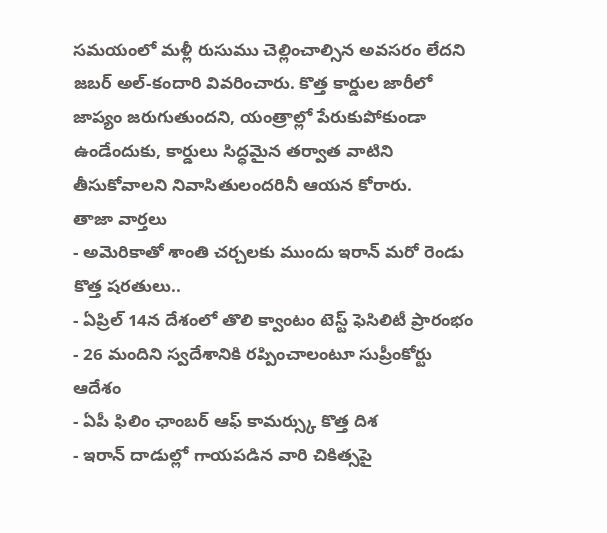సమయంలో మళ్లీ రుసుము చెల్లించాల్సిన అవసరం లేదని జబర్ అల్-కందారి వివరించారు. కొత్త కార్డుల జారీలో జాప్యం జరుగుతుందని, యంత్రాల్లో పేరుకుపోకుండా ఉండేందుకు, కార్డులు సిద్ధమైన తర్వాత వాటిని తీసుకోవాలని నివాసితులందరినీ ఆయన కోరారు.
తాజా వార్తలు
- అమెరికాతో శాంతి చర్చలకు ముందు ఇరాన్ మరో రెండు కొత్త షరతులు..
- ఏప్రిల్ 14న దేశంలో తొలి క్వాంటం టెస్ట్ ఫెసిలిటీ ప్రారంభం
- 26 మందిని స్వదేశానికి రప్పించాలంటూ సుప్రీంకోర్టు ఆదేశం
- ఏపీ ఫిలిం ఛాంబర్ ఆఫ్ కామర్స్కు కొత్త దిశ
- ఇరాన్ దాడుల్లో గాయపడిన వారి చికిత్సపై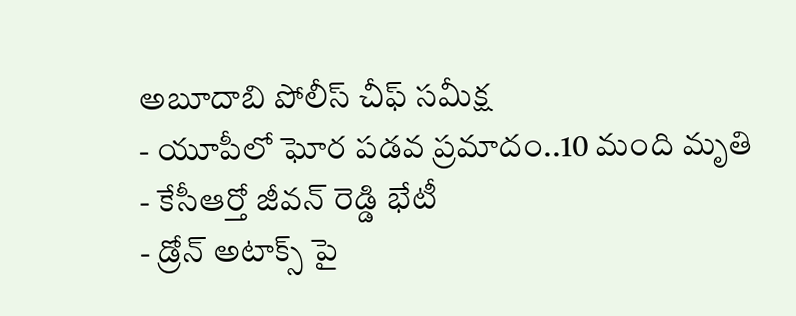అబూదాబి పోలీస్ చీఫ్ సమీక్ష
- యూపీలో ఘోర పడవ ప్రమాదం..10 మంది మృతి
- కేసీఆర్తో జీవన్ రెడ్డి భేటీ
- డ్రోన్ అటాక్స్ పై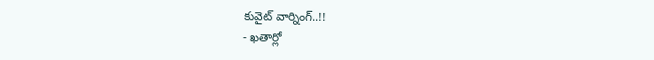కువైట్ వార్నింగ్..!!
- ఖతార్లో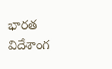భారత విదేశాంగ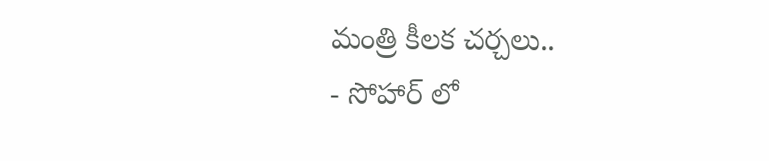మంత్రి కీలక చర్చలు..
- సోహార్ లో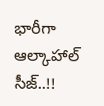భారీగా ఆల్కాహాల్ సీజ్..!!